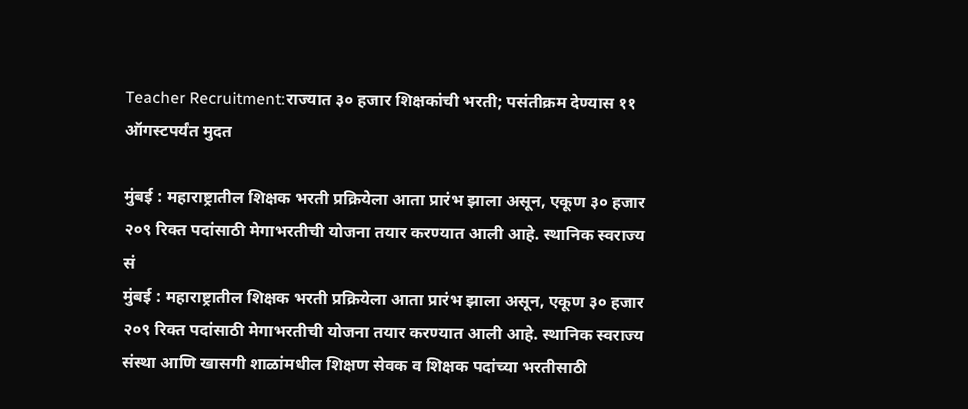Teacher Recruitment:राज्यात ३० हजार शिक्षकांची भरती; पसंतीक्रम देण्यास ११ ऑगस्टपर्यंत मुदत

मुंबई : महाराष्ट्रातील शिक्षक भरती प्रक्रियेला आता प्रारंभ झाला असून, एकूण ३० हजार २०९ रिक्त पदांसाठी मेगाभरतीची योजना तयार करण्यात आली आहे. स्थानिक स्वराज्य सं
मुंबई : महाराष्ट्रातील शिक्षक भरती प्रक्रियेला आता प्रारंभ झाला असून, एकूण ३० हजार २०९ रिक्त पदांसाठी मेगाभरतीची योजना तयार करण्यात आली आहे. स्थानिक स्वराज्य संस्था आणि खासगी शाळांमधील शिक्षण सेवक व शिक्षक पदांच्या भरतीसाठी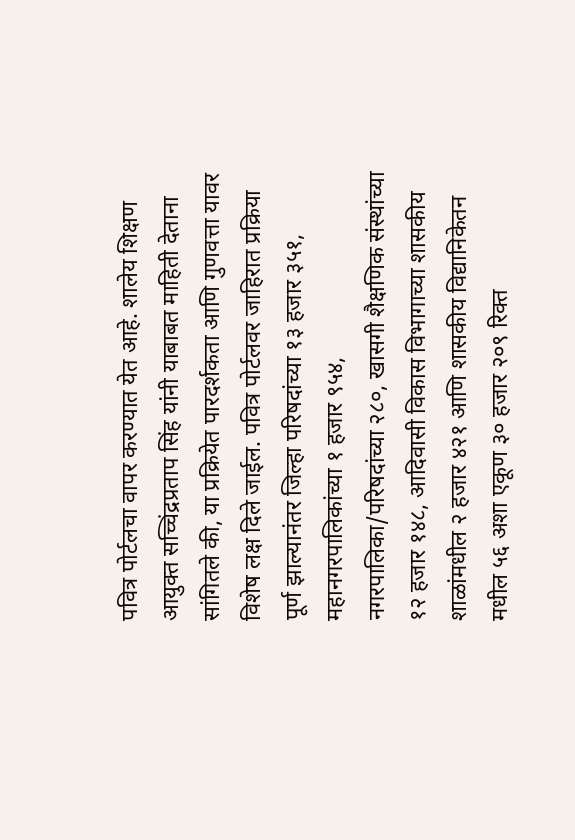पवित्र पोर्टलचा वापर करण्यात येत आहे. शालेय शिक्षण आयुक्त सच्चिंद्रप्रताप सिंह यांनी याबाबत माहिती देताना सांगितले की, या प्रक्रियेत पारदर्शकता आणि गुणवत्ता यावर विशेष लक्ष दिले जाईल. पवित्र पोर्टलवर जाहिरात प्रक्रिया पूर्ण झाल्यानंतर जिल्हा परिषदांच्या १३ हजार ३५१, महानगरपालिकांच्या १ हजार ९५४, नगरपालिका/परिषदांच्या २८०, खासगी शैक्षणिक संस्थांच्या १२ हजार १४८, आदिवासी विकास विभागाच्या शासकीय शाळांमधील २ हजार ४२१ आणि शासकीय विद्यानिकेतन मधील ५६ अशा एकूण ३० हजार २०९ रिक्त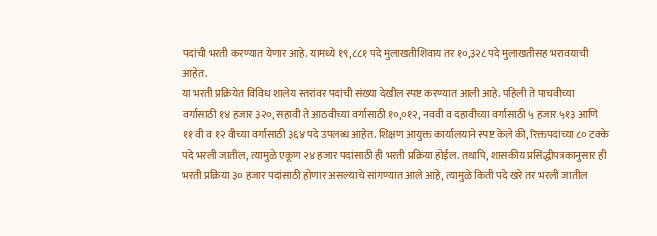पदांची भरती करण्यात येणार आहे. यामध्ये १९,८८१ पदे मुलाखतीशिवाय तर १०,३२८ पदे मुलाखतीसह भरावयाची आहेत.
या भरती प्रक्रियेत विविध शालेय स्तरांवर पदांची संख्या देखील स्पष्ट करण्यात आली आहे. पहिली ते पाचवीच्या वर्गासाठी १४ हजार ३२०, सहावी ते आठवीच्या वर्गासाठी १०,०१२, नववी व दहावीच्या वर्गासाठी ५ हजार ५१३ आणि ११ वी व १२ वीच्या वर्गासाठी ३६४ पदे उपलब्ध आहेत. शिक्षण आयुक्त कार्यालयाने स्पष्ट केले की, रिक्तपदांच्या ८० टक्के पदे भरली जातील, त्यामुळे एकूण २४ हजार पदांसाठी ही भरती प्रक्रिया होईल. तथापि, शासकीय प्रसिद्धीपत्रकानुसार ही भरती प्रक्रिया ३० हजार पदांसाठी होणार असल्याचे सांगण्यात आले आहे, त्यामुळे किती पदे खरे तर भरली जातील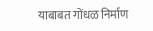याबाबत गोंधळ निर्माण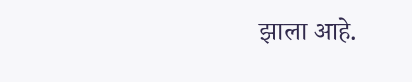झाला आहे.